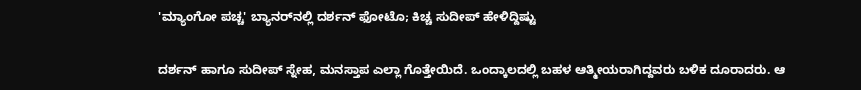'ಮ್ಯಾಂಗೋ ಪಚ್ಚ' ಬ್ಯಾನರ್‌ನಲ್ಲಿ ದರ್ಶನ್ ಫೋಟೊ; ಕಿಚ್ಚ ಸುದೀಪ್ ಹೇಳಿದ್ದಿಷ್ಟು

ದರ್ಶನ್ ಹಾಗೂ ಸುದೀಪ್ ಸ್ನೇಹ, ಮನಸ್ತಾಪ ಎಲ್ಲಾ ಗೊತ್ತೇಯಿದೆ. ಒಂದ್ಕಾಲದಲ್ಲಿ ಬಹಳ ಆತ್ಮೀಯರಾಗಿದ್ದವರು ಬಳಿಕ ದೂರಾದರು. ಆ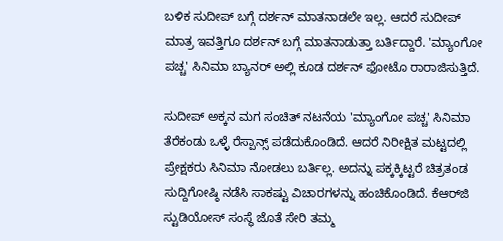ಬಳಿಕ ಸುದೀಪ್ ಬಗ್ಗೆ ದರ್ಶನ್ ಮಾತನಾಡಲೇ ಇಲ್ಲ. ಆದರೆ ಸುದೀಪ್ ಮಾತ್ರ ಇವತ್ತಿಗೂ ದರ್ಶನ್ ಬಗ್ಗೆ ಮಾತನಾಡುತ್ತಾ ಬರ್ತಿದ್ದಾರೆ. 'ಮ್ಯಾಂಗೋ ಪಚ್ಚ' ಸಿನಿಮಾ ಬ್ಯಾನರ್ ಅಲ್ಲಿ ಕೂಡ ದರ್ಶನ್ ಫೋಟೊ ರಾರಾಜಿಸುತ್ತಿದೆ.

ಸುದೀಪ್ ಅಕ್ಕನ ಮಗ ಸಂಚಿತ್ ನಟನೆಯ 'ಮ್ಯಾಂಗೋ ಪಚ್ಚ' ಸಿನಿಮಾ ತೆರೆಕಂಡು ಒಳ್ಳೆ ರೆಸ್ಪಾನ್ಸ್ ಪಡೆದುಕೊಂಡಿದೆ. ಆದರೆ ನಿರೀಕ್ಷಿತ ಮಟ್ಟದಲ್ಲಿ ಪ್ರೇಕ್ಷಕರು ಸಿನಿಮಾ ನೋಡಲು ಬರ್ತಿಲ್ಲ. ಅದನ್ನು ಪಕ್ಕಕ್ಕಿಟ್ಟರೆ ಚಿತ್ರತಂಡ ಸುದ್ದಿಗೋಷ್ಠಿ ನಡೆಸಿ ಸಾಕಷ್ಟು ವಿಚಾರಗಳನ್ನು ಹಂಚಿಕೊಂಡಿದೆ. ಕೆಆರ್‌ಜಿ ಸ್ಟುಡಿಯೋಸ್ ಸಂಸ್ಥೆ ಜೊತೆ ಸೇರಿ ತಮ್ಮ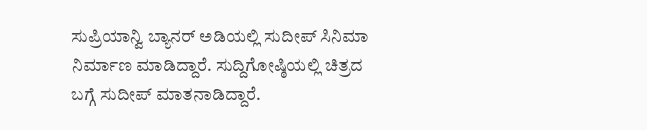ಸುಪ್ರಿಯಾನ್ವಿ ಬ್ಯಾನರ್ ಅಡಿಯಲ್ಲಿ ಸುದೀಪ್ ಸಿನಿಮಾ ನಿರ್ಮಾಣ ಮಾಡಿದ್ದಾರೆ. ಸುದ್ದಿಗೋಷ್ಠಿಯಲ್ಲಿ ಚಿತ್ರದ ಬಗ್ಗೆ ಸುದೀಪ್ ಮಾತನಾಡಿದ್ದಾರೆ.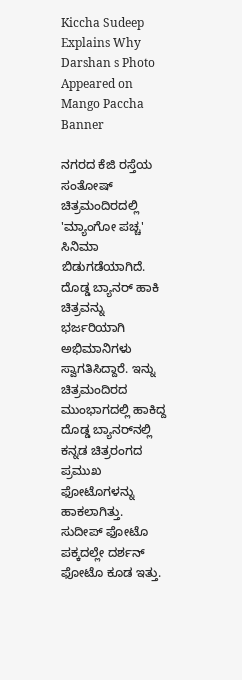Kiccha Sudeep Explains Why Darshan s Photo Appeared on Mango Paccha Banner

ನಗರದ ಕೆಜಿ ರಸ್ತೆಯ ಸಂತೋಷ್ ಚಿತ್ರಮಂದಿರದಲ್ಲಿ 'ಮ್ಯಾಂಗೋ ಪಚ್ಚ' ಸಿನಿಮಾ ಬಿಡುಗಡೆಯಾಗಿದೆ. ದೊಡ್ಡ ಬ್ಯಾನರ್ ಹಾಕಿ ಚಿತ್ರವನ್ನು ಭರ್ಜರಿಯಾಗಿ ಅಭಿಮಾನಿಗಳು ಸ್ವಾಗತಿಸಿದ್ದಾರೆ. ಇನ್ನು ಚಿತ್ರಮಂದಿರದ ಮುಂಭಾಗದಲ್ಲಿ ಹಾಕಿದ್ದ ದೊಡ್ಡ ಬ್ಯಾನರ್‌ನಲ್ಲಿ ಕನ್ನಡ ಚಿತ್ರರಂಗದ ಪ್ರಮುಖ ಫೋಟೊಗಳನ್ನು ಹಾಕಲಾಗಿತ್ತು. ಸುದೀಪ್ ಫೋಟೊ ಪಕ್ಕದಲ್ಲೇ ದರ್ಶನ್ ಫೋಟೊ ಕೂಡ ಇತ್ತು.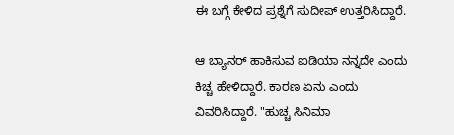ಈ ಬಗ್ಗೆ ಕೇಳಿದ ಪ್ರಶ್ನೆಗೆ ಸುದೀಪ್ ಉತ್ತರಿಸಿದ್ದಾರೆ.

ಆ ಬ್ಯಾನರ್ ಹಾಕಿಸುವ ಐಡಿಯಾ ನನ್ನದೇ ಎಂದು ಕಿಚ್ಚ ಹೇಳಿದ್ದಾರೆ. ಕಾರಣ ಏನು ಎಂದು ವಿವರಿಸಿದ್ದಾರೆ. "ಹುಚ್ಚ ಸಿನಿಮಾ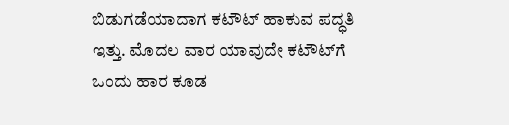ಬಿಡುಗಡೆಯಾದಾಗ ಕಟೌಟ್ ಹಾಕುವ ಪದ್ಧತಿ ಇತ್ತು. ಮೊದಲ ವಾರ ಯಾವುದೇ ಕಟೌಟ್‌ಗೆ ಒಂದು ಹಾರ ಕೂಡ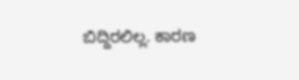ಬಿದ್ದಿರಲಿಲ್ಲ. ಕಾರಣ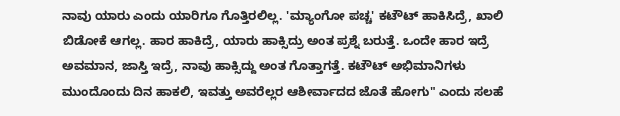ನಾವು ಯಾರು ಎಂದು ಯಾರಿಗೂ ಗೊತ್ತಿರಲಿಲ್ಲ. 'ಮ್ಯಾಂಗೋ ಪಚ್ಚ' ಕಟೌಟ್ ಹಾಕಿಸಿದ್ರೆ, ಖಾಲಿ ಬಿಡೋಕೆ ಆಗಲ್ಲ. ಹಾರ ಹಾಕಿದ್ರೆ, ಯಾರು ಹಾಕ್ಸಿದ್ರು ಅಂತ ಪ್ರಶ್ನೆ ಬರುತ್ತೆ. ಒಂದೇ ಹಾರ ಇದ್ರೆ ಅವಮಾನ, ಜಾಸ್ತಿ ಇದ್ರೆ, ನಾವು ಹಾಕ್ಸಿದ್ದು ಅಂತ ಗೊತ್ತಾಗತ್ತೆ. ಕಟೌಟ್ ಅಭಿಮಾನಿಗಳು ಮುಂದೊಂದು ದಿನ ಹಾಕಲಿ, ಇವತ್ತು ಅವರೆಲ್ಲರ ಆಶೀರ್ವಾದದ ಜೊತೆ ಹೋಗು" ಎಂದು ಸಲಹೆ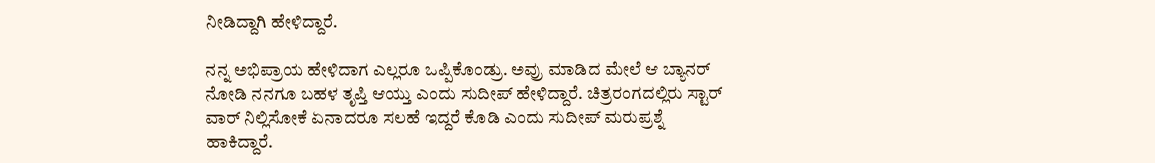ನೀಡಿದ್ದಾಗಿ ಹೇಳಿದ್ದಾರೆ.

ನನ್ನ ಅಭಿಪ್ರಾಯ ಹೇಳಿದಾಗ ಎಲ್ಲರೂ ಒಪ್ಪಿಕೊಂಡ್ರು. ಅವ್ರು ಮಾಡಿದ ಮೇಲೆ ಆ ಬ್ಯಾನರ್ ನೋಡಿ ನನಗೂ ಬಹಳ ತೃಪ್ತಿ ಆಯ್ತು ಎಂದು ಸುದೀಪ್ ಹೇಳಿದ್ದಾರೆ. ಚಿತ್ರರಂಗದಲ್ಲಿರು ಸ್ಟಾರ್ ವಾರ್ ನಿಲ್ಲಿಸೋಕೆ ಏನಾದರೂ ಸಲಹೆ ಇದ್ದರೆ ಕೊಡಿ ಎಂದು ಸುದೀಪ್ ಮರುಪ್ರಶ್ನೆ ಹಾಕಿದ್ದಾರೆ.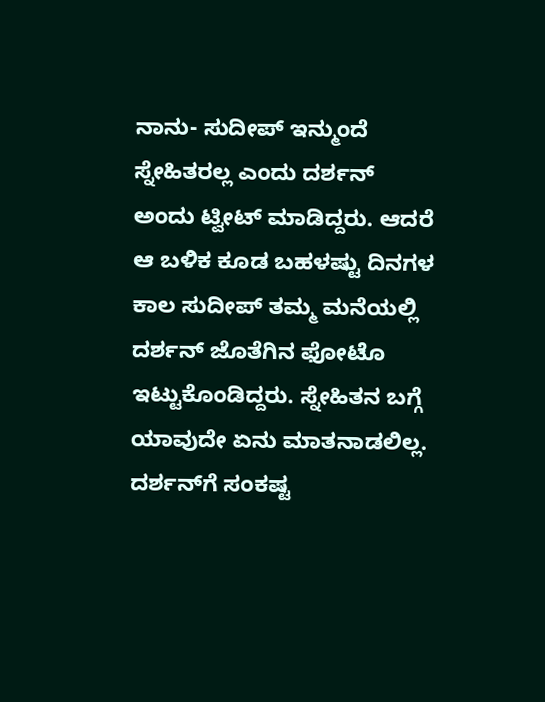ನಾನು- ಸುದೀಪ್ ಇನ್ಮುಂದೆ ಸ್ನೇಹಿತರಲ್ಲ ಎಂದು ದರ್ಶನ್ ಅಂದು ಟ್ವೀಟ್ ಮಾಡಿದ್ದರು. ಆದರೆ ಆ ಬಳಿಕ ಕೂಡ ಬಹಳಷ್ಟು ದಿನಗಳ ಕಾಲ ಸುದೀಪ್ ತಮ್ಮ ಮನೆಯಲ್ಲಿ ದರ್ಶನ್ ಜೊತೆಗಿನ ಫೋಟೊ ಇಟ್ಟುಕೊಂಡಿದ್ದರು. ಸ್ನೇಹಿತನ ಬಗ್ಗೆ ಯಾವುದೇ ಏನು ಮಾತನಾಡಲಿಲ್ಲ. ದರ್ಶನ್‌ಗೆ ಸಂಕಷ್ಟ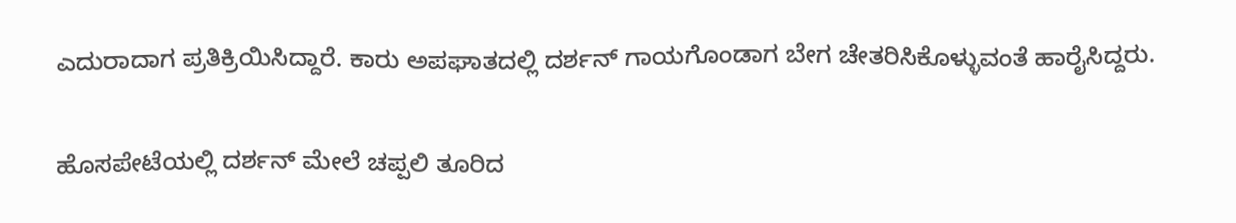ಎದುರಾದಾಗ ಪ್ರತಿಕ್ರಿಯಿಸಿದ್ದಾರೆ. ಕಾರು ಅಪಘಾತದಲ್ಲಿ ದರ್ಶನ್ ಗಾಯಗೊಂಡಾಗ ಬೇಗ ಚೇತರಿಸಿಕೊಳ್ಳುವಂತೆ ಹಾರೈಸಿದ್ದರು.

ಹೊಸಪೇಟೆಯಲ್ಲಿ ದರ್ಶನ್ ಮೇಲೆ ಚಪ್ಪಲಿ ತೂರಿದ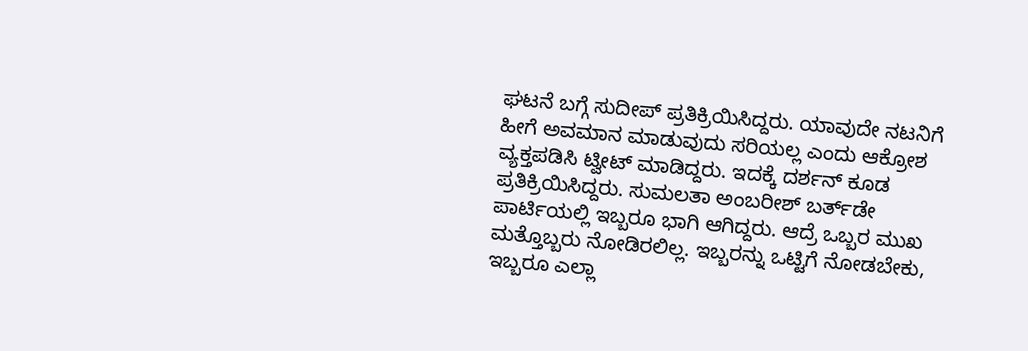ಘಟನೆ ಬಗ್ಗೆ ಸುದೀಪ್ ಪ್ರತಿಕ್ರಿಯಿಸಿದ್ದರು. ಯಾವುದೇ ನಟನಿಗೆ ಹೀಗೆ ಅವಮಾನ ಮಾಡುವುದು ಸರಿಯಲ್ಲ ಎಂದು ಆಕ್ರೋಶ ವ್ಯಕ್ತಪಡಿಸಿ ಟ್ವೀಟ್ ಮಾಡಿದ್ದರು. ಇದಕ್ಕೆ ದರ್ಶನ್ ಕೂಡ ಪ್ರತಿಕ್ರಿಯಿಸಿದ್ದರು. ಸುಮಲತಾ ಅಂಬರೀಶ್ ಬರ್ತ್‌ಡೇ ಪಾರ್ಟಿಯಲ್ಲಿ ಇಬ್ಬರೂ ಭಾಗಿ ಆಗಿದ್ದರು. ಆದ್ರೆ ಒಬ್ಬರ ಮುಖ ಮತ್ತೊಬ್ಬರು ನೋಡಿರಲಿಲ್ಲ. ಇಬ್ಬರನ್ನು ಒಟ್ಟಿಗೆ ನೋಡಬೇಕು, ಇಬ್ಬರೂ ಎಲ್ಲಾ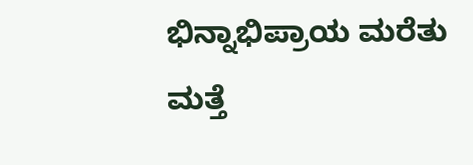ಭಿನ್ನಾಭಿಪ್ರಾಯ ಮರೆತು ಮತ್ತೆ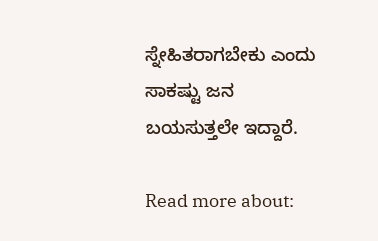ಸ್ನೇಹಿತರಾಗಬೇಕು ಎಂದು ಸಾಕಷ್ಟು ಜನ ಬಯಸುತ್ತಲೇ ಇದ್ದಾರೆ.

Read more about: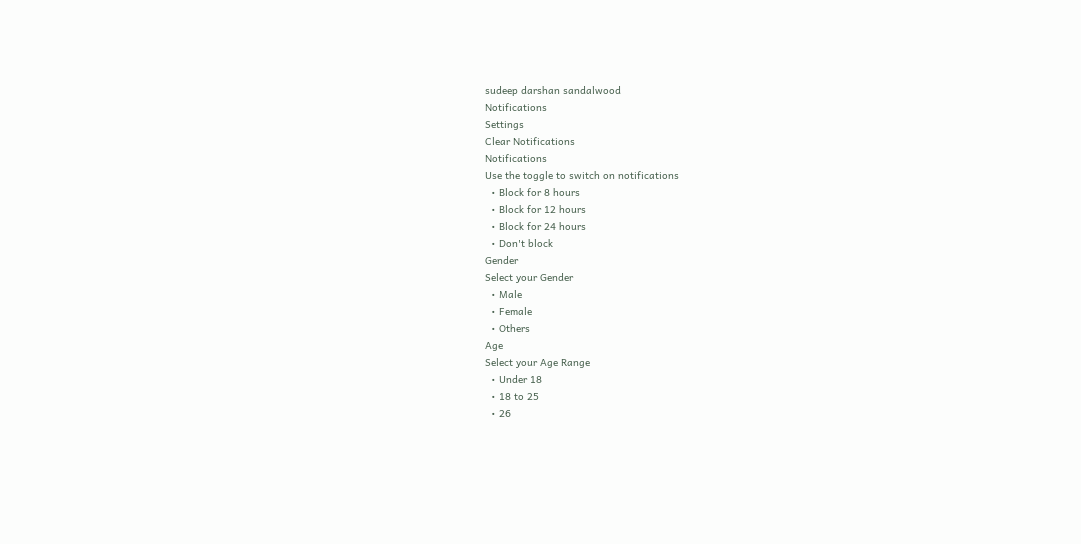sudeep darshan sandalwood
Notifications
Settings
Clear Notifications
Notifications
Use the toggle to switch on notifications
  • Block for 8 hours
  • Block for 12 hours
  • Block for 24 hours
  • Don't block
Gender
Select your Gender
  • Male
  • Female
  • Others
Age
Select your Age Range
  • Under 18
  • 18 to 25
  • 26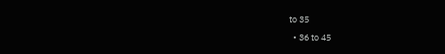to 35
  • 36 to 45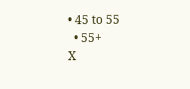• 45 to 55
  • 55+
X